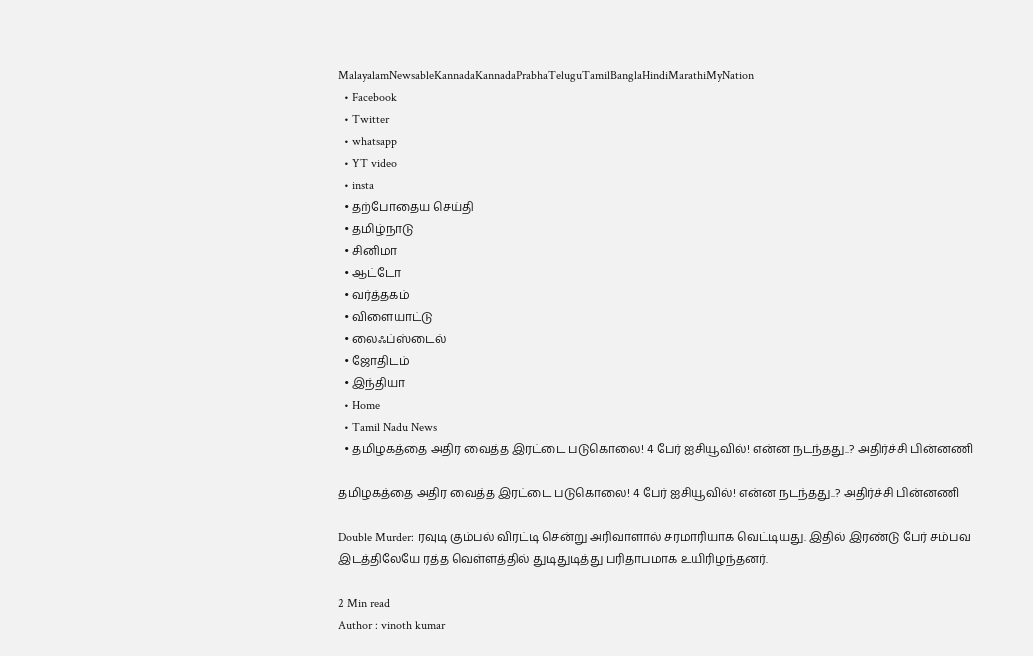MalayalamNewsableKannadaKannadaPrabhaTeluguTamilBanglaHindiMarathiMyNation
  • Facebook
  • Twitter
  • whatsapp
  • YT video
  • insta
  • தற்போதைய செய்தி
  • தமிழ்நாடு
  • சினிமா
  • ஆட்டோ
  • வர்த்தகம்
  • விளையாட்டு
  • லைஃப்ஸ்டைல்
  • ஜோதிடம்
  • இந்தியா
  • Home
  • Tamil Nadu News
  • தமிழகத்தை அதிர வைத்த இரட்டை படுகொலை! 4 பேர் ஐசியூவில்! என்ன நடந்தது..? அதிர்ச்சி பின்னணி

தமிழகத்தை அதிர வைத்த இரட்டை படுகொலை! 4 பேர் ஐசியூவில்! என்ன நடந்தது..? அதிர்ச்சி பின்னணி

Double Murder: ரவுடி கும்பல் விரட்டி சென்று அரிவாளால் சரமாரியாக வெட்டியது. இதில் இரண்டு பேர் சம்பவ இடத்திலேயே ரத்த வெள்ளத்தில் துடிதுடித்து பரிதாபமாக உயிரிழந்தனர்.

2 Min read
Author : vinoth kumar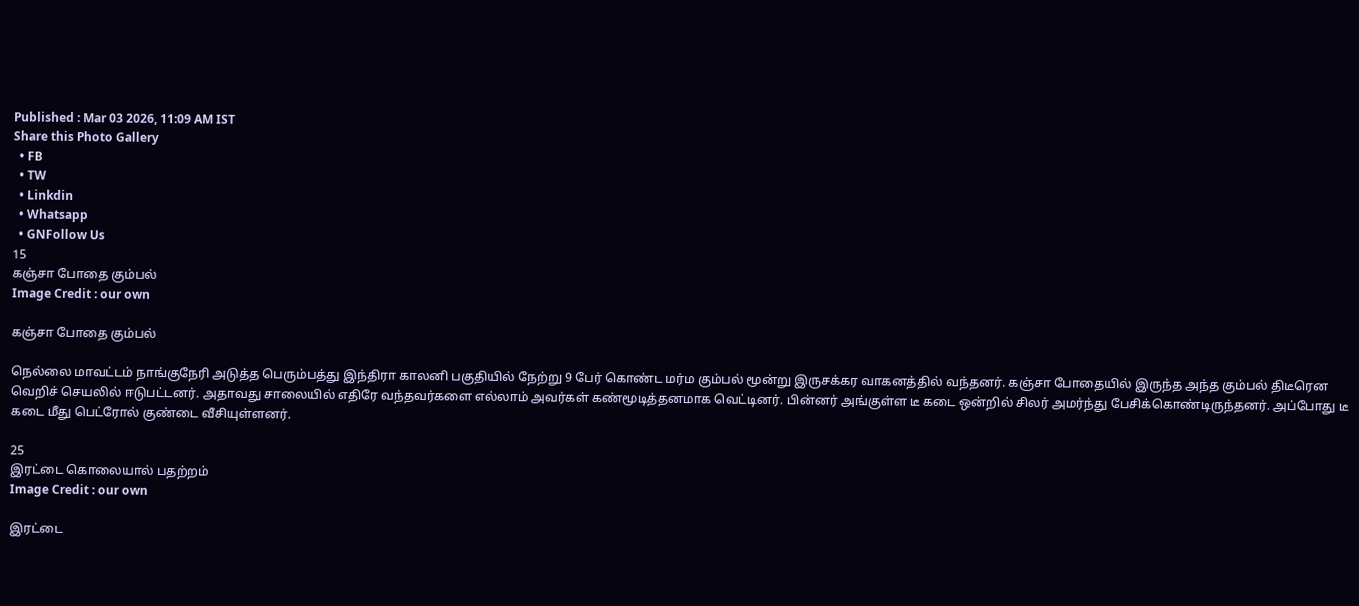Published : Mar 03 2026, 11:09 AM IST
Share this Photo Gallery
  • FB
  • TW
  • Linkdin
  • Whatsapp
  • GNFollow Us
15
கஞ்சா போதை கும்பல்
Image Credit : our own

கஞ்சா போதை கும்பல்

நெல்லை மாவட்டம் நாங்குநேரி அடுத்த பெரும்பத்து இந்திரா காலனி பகுதியில் நேற்று 9 பேர் கொண்ட மர்ம கும்பல் மூன்று இருசக்கர வாகனத்தில் வந்தனர். கஞ்சா போதையில் இருந்த அந்த கும்பல் திடீரென வெறிச் செயலில் ஈடுபட்டனர். அதாவது சாலையில் எதிரே வந்தவர்களை எல்லாம் அவர்கள் கண்மூடித்தனமாக வெட்டினர். பின்னர் அங்குள்ள டீ கடை ஒன்றில் சிலர் அமர்ந்து பேசிக்கொண்டிருந்தனர். அப்போது டீ கடை மீது பெட்ரோல் குண்டை வீசியுள்ளனர்.

25
இரட்டை கொலையால் பதற்றம்
Image Credit : our own

இரட்டை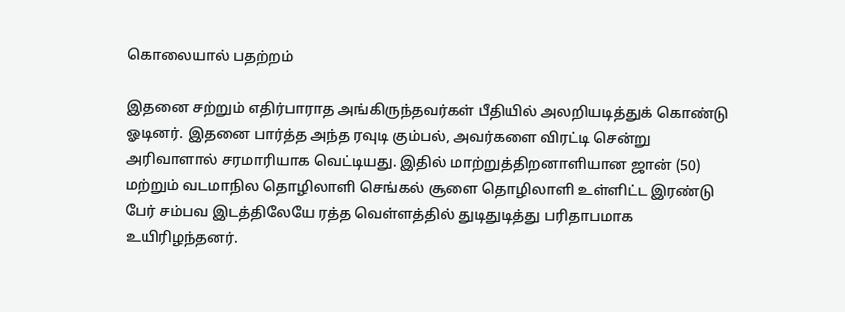கொலையால் பதற்றம்

இதனை சற்றும் எதிர்பாராத அங்கிருந்தவர்கள் பீதியில் அலறியடித்துக் கொண்டு ஓடினர். இதனை பார்த்த அந்த ரவுடி கும்பல், அவர்களை விரட்டி சென்று அரிவாளால் சரமாரியாக வெட்டியது. இதில் மாற்றுத்திறனாளியான ஜான் (50) மற்றும் வடமாநில தொழிலாளி செங்கல் சூளை தொழிலாளி உள்ளிட்ட இரண்டு பேர் சம்பவ இடத்திலேயே ரத்த வெள்ளத்தில் துடிதுடித்து பரிதாபமாக உயிரிழந்தனர்.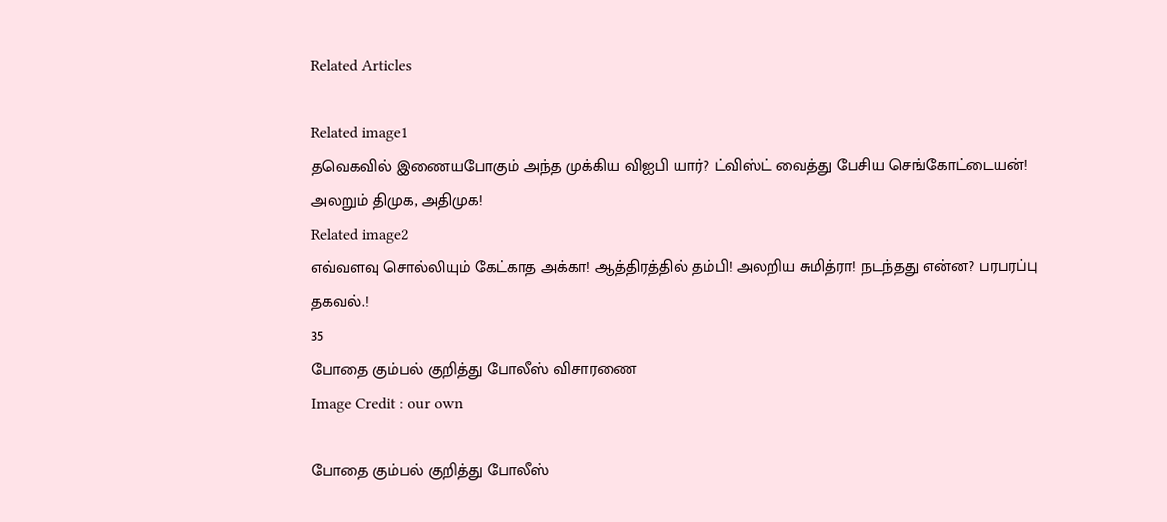Related Articles

Related image1
தவெகவில் இணையபோகும் அந்த முக்கிய விஐபி யார்? ட்விஸ்ட் வைத்து பேசிய செங்கோட்டையன்! அலறும் திமுக, அதிமுக!
Related image2
எவ்வளவு சொல்லியும் கேட்காத அக்கா! ஆத்திரத்தில் தம்பி! அலறிய சுமித்ரா! நடந்தது என்ன? பரபரப்பு தகவல்.!
35
போதை கும்பல் குறித்து போலீஸ் விசாரணை
Image Credit : our own

போதை கும்பல் குறித்து போலீஸ்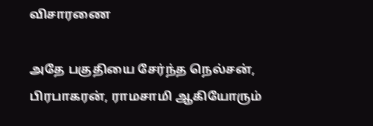விசாரணை

அதே பகுதியை சேர்ந்த நெல்சன், பிரபாகரன், ராமசாமி ஆகியோரும்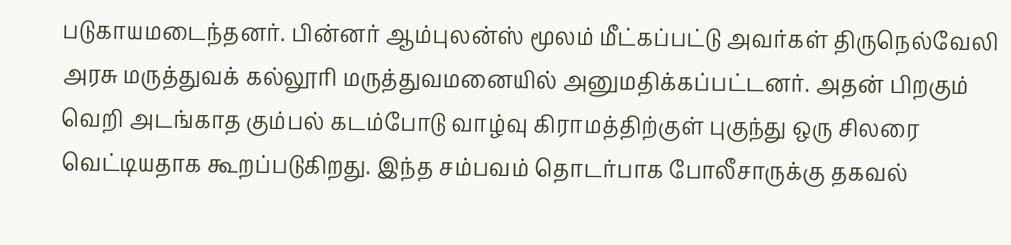படுகாயமடைந்தனர். பின்னர் ஆம்புலன்ஸ் மூலம் மீட்கப்பட்டு அவர்கள் திருநெல்வேலி அரசு மருத்துவக் கல்லூரி மருத்துவமனையில் அனுமதிக்கப்பட்டனர். அதன் பிறகும் வெறி அடங்காத கும்பல் கடம்போடு வாழ்வு கிராமத்திற்குள் புகுந்து ஒரு சிலரை வெட்டியதாக கூறப்படுகிறது. இந்த சம்பவம் தொடர்பாக போலீசாருக்கு தகவல்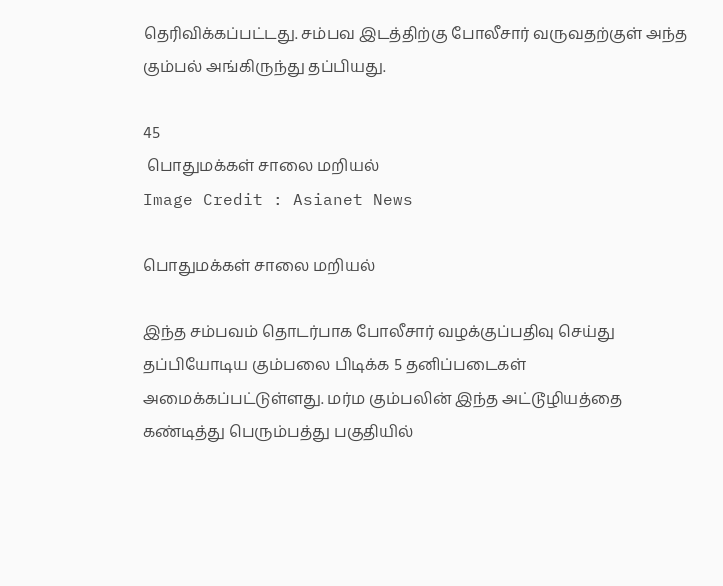தெரிவிக்கப்பட்டது. சம்பவ இடத்திற்கு போலீசார் வருவதற்குள் அந்த கும்பல் அங்கிருந்து தப்பியது.

45
 பொதுமக்கள் சாலை மறியல்
Image Credit : Asianet News

பொதுமக்கள் சாலை மறியல்

இந்த சம்பவம் தொடர்பாக போலீசார் வழக்குப்பதிவு செய்து தப்பியோடிய கும்பலை பிடிக்க 5 தனிப்படைகள் அமைக்கப்பட்டுள்ளது. மர்ம கும்பலின் இந்த அட்டூழியத்தை கண்டித்து பெரும்பத்து பகுதியில்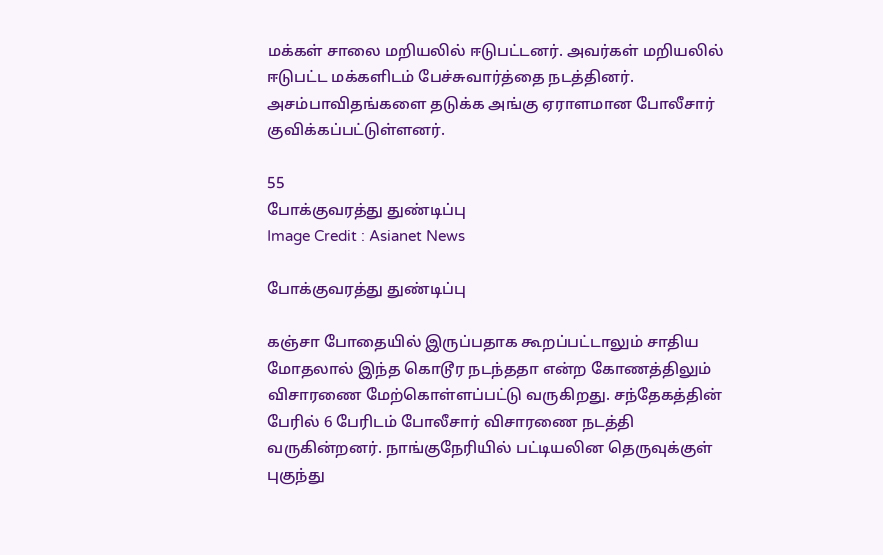மக்கள் சாலை மறியலில் ஈடுபட்டனர். அவர்கள் மறியலில் ஈடுபட்ட மக்களிடம் பேச்சுவார்த்தை நடத்தினர். அசம்பாவிதங்களை தடுக்க அங்கு ஏராளமான போலீசார் குவிக்கப்பட்டுள்ளனர்.

55
போக்குவரத்து துண்டிப்பு
Image Credit : Asianet News

போக்குவரத்து துண்டிப்பு

கஞ்சா போதையில் இருப்பதாக கூறப்பட்டாலும் சாதிய மோதலால் இந்த கொடூர நடந்ததா என்ற கோணத்திலும் விசாரணை மேற்கொள்ளப்பட்டு வருகிறது. சந்தேகத்தின் பேரில் 6 பேரிடம் போலீசார் விசாரணை நடத்தி வருகின்றனர். நாங்குநேரியில் பட்டியலின தெருவுக்குள் புகுந்து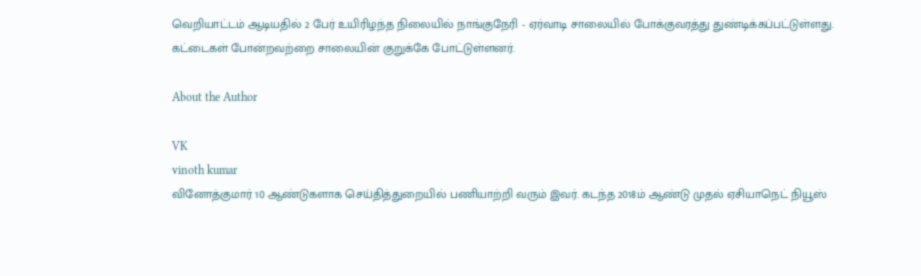வெறியாட்டம் ஆடியதில் 2 பேர் உயிரிழந்த நிலையில் நாங்குநேரி - ஏர்வாடி சாலையில் போக்குவரத்து துண்டிக்கப்பட்டுள்ளது. கட்டைகள் போன்றவற்றை சாலையின் குறுக்கே போட்டுள்ளனர்.

About the Author

VK
vinoth kumar
வினோத்குமார் 10 ஆண்டுகளாக செய்தித்துறையில் பணியாற்றி வரும் இவர். கடந்த 2018ம் ஆண்டு முதல் ஏசியாநெட் நியூஸ்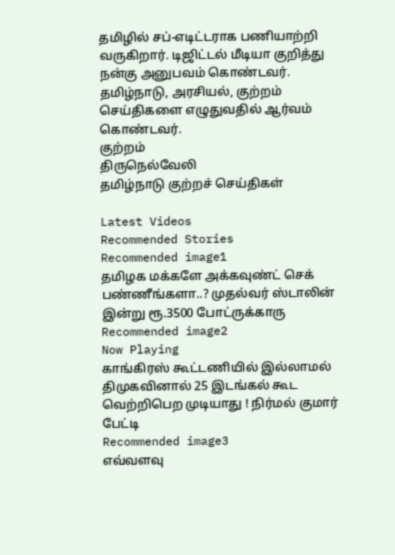தமிழில் சப்-எடிட்டராக பணியாற்றி வருகிறார். டிஜிட்டல் மீடியா குறித்து நன்கு அனுபவம் கொண்டவர். தமிழ்நாடு, அரசியல், குற்றம் செய்திகளை எழுதுவதில் ஆர்வம் கொண்டவர்.
குற்றம்
திருநெல்வேலி
தமிழ்நாடு குற்றச் செய்திகள்

Latest Videos
Recommended Stories
Recommended image1
தமிழக மக்களே அக்கவுண்ட் செக் பண்ணீங்களா..? முதல்வர் ஸ்டாலின் இன்று ரூ.3500 போட்ருக்காரு
Recommended image2
Now Playing
காங்கிரஸ் கூட்டணியில் இல்லாமல் திமுகவினால் 25 இடங்கல் கூட வெற்றிபெற முடியாது ! நிர்மல் குமார் பேட்டி
Recommended image3
எவ்வளவு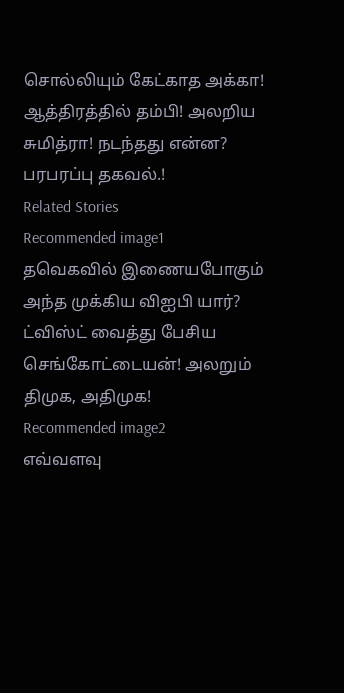சொல்லியும் கேட்காத அக்கா! ஆத்திரத்தில் தம்பி! அலறிய சுமித்ரா! நடந்தது என்ன? பரபரப்பு தகவல்.!
Related Stories
Recommended image1
தவெகவில் இணையபோகும் அந்த முக்கிய விஐபி யார்? ட்விஸ்ட் வைத்து பேசிய செங்கோட்டையன்! அலறும் திமுக, அதிமுக!
Recommended image2
எவ்வளவு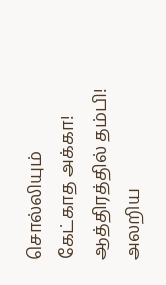சொல்லியும் கேட்காத அக்கா! ஆத்திரத்தில் தம்பி! அலறிய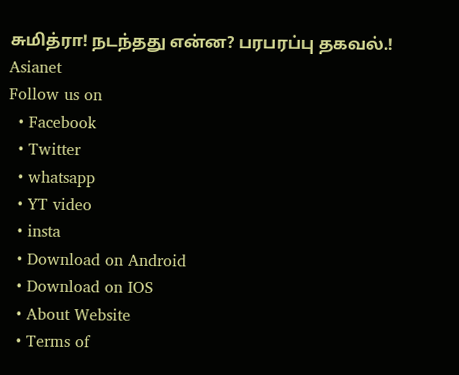சுமித்ரா! நடந்தது என்ன? பரபரப்பு தகவல்.!
Asianet
Follow us on
  • Facebook
  • Twitter
  • whatsapp
  • YT video
  • insta
  • Download on Android
  • Download on IOS
  • About Website
  • Terms of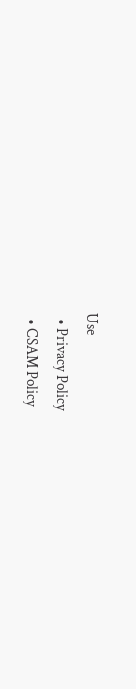Use
  • Privacy Policy
  • CSAM Policy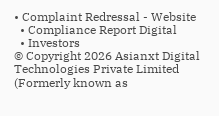• Complaint Redressal - Website
  • Compliance Report Digital
  • Investors
© Copyright 2026 Asianxt Digital Technologies Private Limited (Formerly known as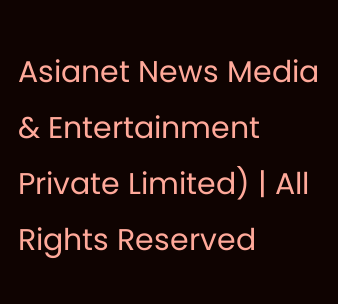Asianet News Media & Entertainment Private Limited) | All Rights Reserved